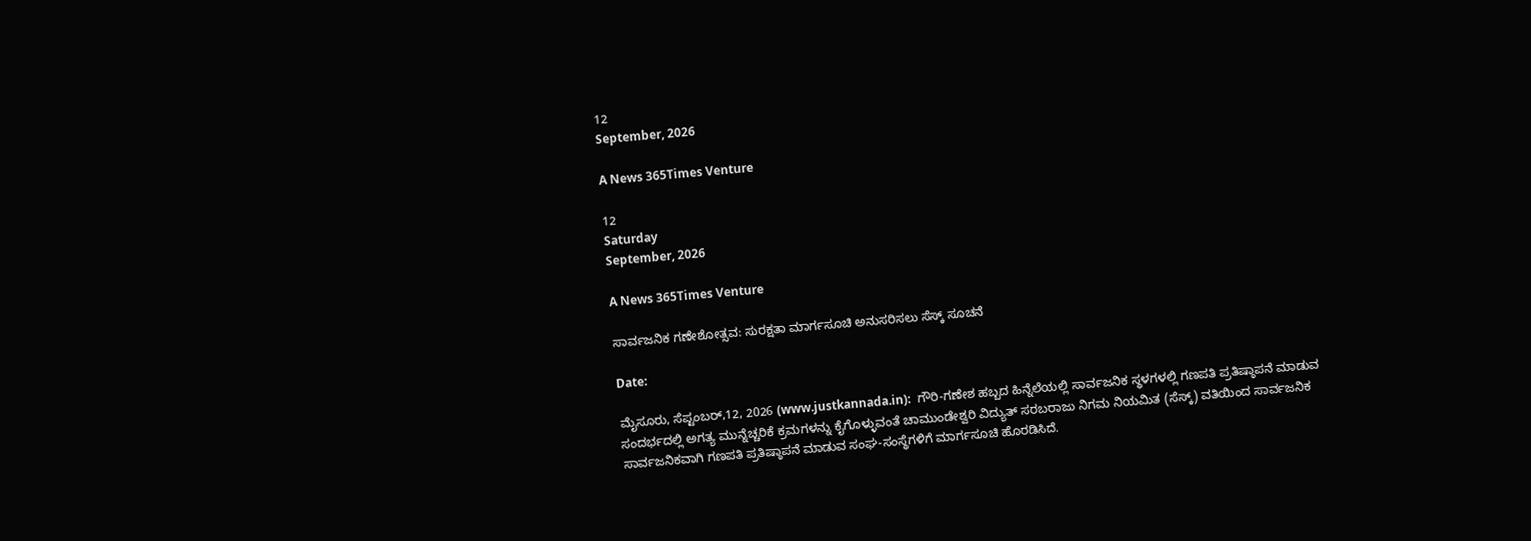12
September, 2026

A News 365Times Venture

12
Saturday
September, 2026

A News 365Times Venture

ಸಾರ್ವಜನಿಕ ಗಣೇಶೋತ್ಸವ: ಸುರಕ್ಷತಾ ಮಾರ್ಗಸೂಚಿ ಅನುಸರಿಸಲು ಸೆಸ್ಕ್ ಸೂಚನೆ

Date:

ಮೈಸೂರು, ಸೆಪ್ಟಂಬರ್,12, 2026 (www.justkannada.in):  ಗೌರಿ-ಗಣೇಶ ಹಬ್ಬದ ಹಿನ್ನೆಲೆಯಲ್ಲಿ ಸಾರ್ವಜನಿಕ ಸ್ಥಳಗಳಲ್ಲಿ ಗಣಪತಿ ಪ್ರತಿಷ್ಠಾಪನೆ ಮಾಡುವ ಸಂದರ್ಭದಲ್ಲಿ ಅಗತ್ಯ ಮುನ್ನೆಚ್ಚರಿಕೆ ಕ್ರಮಗಳನ್ನು ಕೈಗೊಳ್ಳುವಂತೆ ಚಾಮುಂಡೇಶ್ವರಿ ವಿದ್ಯುತ್‌ ಸರಬರಾಜು ನಿಗಮ ನಿಯಮಿತ (ಸೆಸ್ಕ್‌) ವತಿಯಿಂದ ಸಾರ್ವಜನಿಕ ಸಾರ್ವಜನಿಕವಾಗಿ ಗಣಪತಿ ಪ್ರತಿಷ್ಠಾಪನೆ ಮಾಡುವ ಸಂಘ-ಸಂಸ್ಥೆಗಳಿಗೆ ಮಾರ್ಗಸೂಚಿ ಹೊರಡಿಸಿದೆ.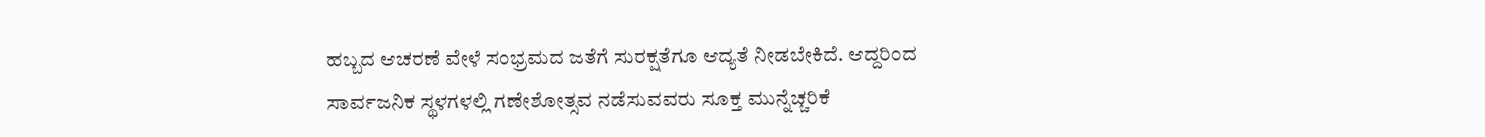ಹಬ್ಬದ ಆಚರಣೆ ವೇಳೆ ಸಂಭ್ರಮದ ಜತೆಗೆ ಸುರಕ್ಷತೆಗೂ ಆದ್ಯತೆ ನೀಡಬೇಕಿದೆ. ಆದ್ದರಿಂದ ಸಾರ್ವಜನಿಕ ಸ್ಥಳಗಳಲ್ಲಿ ಗಣೇಶೋತ್ಸವ ನಡೆಸುವವರು ಸೂಕ್ತ ಮುನ್ನೆಚ್ಚರಿಕೆ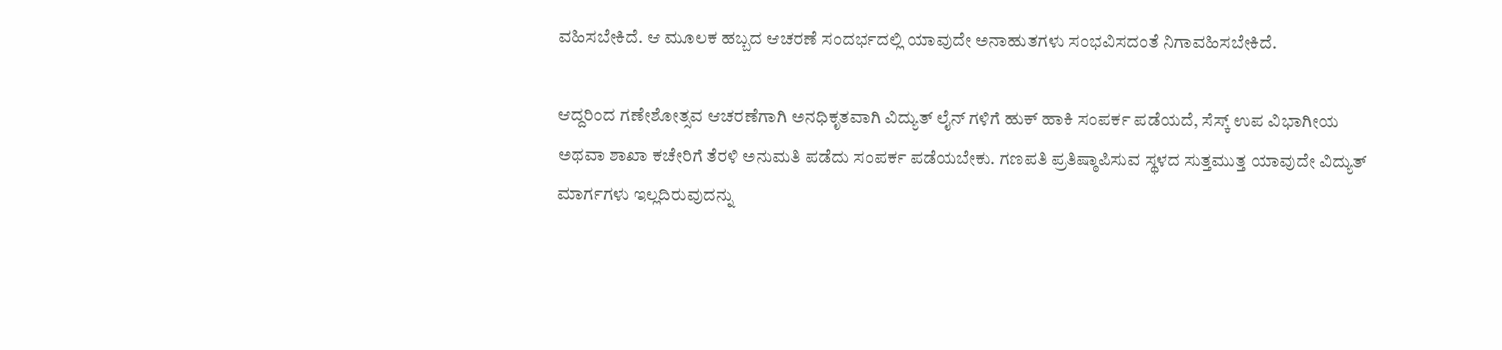ವಹಿಸಬೇಕಿದೆ. ಆ ಮೂಲಕ ಹಬ್ಬದ ಆಚರಣೆ ಸಂದರ್ಭದಲ್ಲಿ ಯಾವುದೇ ಅನಾಹುತಗಳು ಸಂಭವಿಸದಂತೆ ನಿಗಾವಹಿಸಬೇಕಿದೆ.

ಆದ್ದರಿಂದ ಗಣೇಶೋತ್ಸವ ಆಚರಣೆಗಾಗಿ ಅನಧಿಕೃತವಾಗಿ ವಿದ್ಯುತ್ ಲೈನ್‌ ಗಳಿಗೆ ಹುಕ್ ಹಾಕಿ ಸಂಪರ್ಕ ಪಡೆಯದೆ, ಸೆಸ್ಕ್‌ ಉಪ ವಿಭಾಗೀಯ ಅಥವಾ ಶಾಖಾ ಕಚೇರಿಗೆ ತೆರಳಿ ಅನುಮತಿ ಪಡೆದು ಸಂಪರ್ಕ ಪಡೆಯಬೇಕು. ಗಣಪತಿ ಪ್ರತಿಷ್ಠಾಪಿಸುವ ಸ್ಥಳದ ಸುತ್ತಮುತ್ತ ಯಾವುದೇ ವಿದ್ಯುತ್ ಮಾರ್ಗಗಳು ಇಲ್ಲದಿರುವುದನ್ನು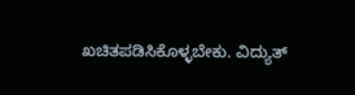ಖಚಿತಪಡಿಸಿಕೊಳ್ಳಬೇಕು. ವಿದ್ಯುತ್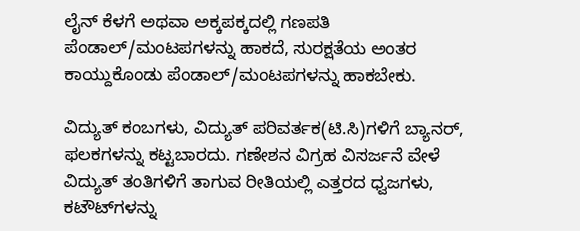ಲೈನ್‌ ಕೆಳಗೆ ಅಥವಾ ಅಕ್ಕಪಕ್ಕದಲ್ಲಿ ಗಣಪತಿ ಪೆಂಡಾಲ್/ಮಂಟಪಗಳನ್ನು ಹಾಕದೆ, ಸುರಕ್ಷತೆಯ ಅಂತರ ಕಾಯ್ದುಕೊಂಡು ಪೆಂಡಾಲ್/ಮಂಟಪಗಳನ್ನು ಹಾಕಬೇಕು.

ವಿದ್ಯುತ್ ಕಂಬಗಳು, ವಿದ್ಯುತ್ ಪರಿವರ್ತಕ(ಟಿ.ಸಿ)ಗಳಿಗೆ ಬ್ಯಾನರ್, ಫಲಕಗಳನ್ನು ಕಟ್ಟಬಾರದು. ಗಣೇಶನ ವಿಗ್ರಹ ವಿಸರ್ಜನೆ ವೇಳೆ ವಿದ್ಯುತ್ ತಂತಿಗಳಿಗೆ ತಾಗುವ ರೀತಿಯಲ್ಲಿ ಎತ್ತರದ ಧ್ವಜಗಳು, ಕಟೌಟ್‌ಗಳನ್ನು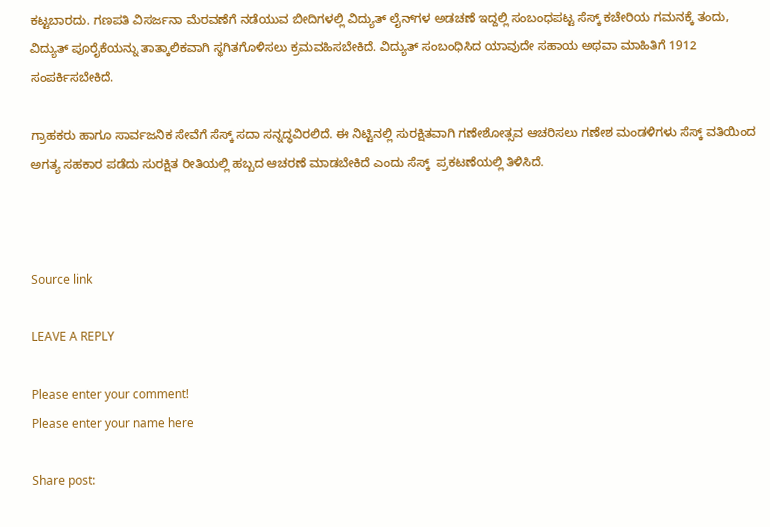ಕಟ್ಟಬಾರದು. ಗಣಪತಿ ವಿಸರ್ಜನಾ ಮೆರವಣೆಗೆ ನಡೆಯುವ ಬೀದಿಗಳಲ್ಲಿ ವಿದ್ಯುತ್ ಲೈನ್‌ಗಳ ಅಡಚಣೆ ಇದ್ದಲ್ಲಿ ಸಂಬಂಧಪಟ್ಟ ಸೆಸ್ಕ್‌ ಕಚೇರಿಯ ಗಮನಕ್ಕೆ ತಂದು, ವಿದ್ಯುತ್ ಪೂರೈಕೆಯನ್ನು ತಾತ್ಕಾಲಿಕವಾಗಿ ಸ್ಥಗಿತಗೊಳಿಸಲು ಕ್ರಮವಹಿಸಬೇಕಿದೆ. ವಿದ್ಯುತ್‌ ಸಂಬಂಧಿಸಿದ ಯಾವುದೇ ಸಹಾಯ ಅಥವಾ ಮಾಹಿತಿಗೆ 1912 ಸಂಪರ್ಕಿಸಬೇಕಿದೆ.

ಗ್ರಾಹಕರು ಹಾಗೂ ಸಾರ್ವಜನಿಕ ಸೇವೆಗೆ ಸೆಸ್ಕ್‌ ಸದಾ ಸನ್ನದ್ಧವಿರಲಿದೆ. ಈ ನಿಟ್ಟಿನಲ್ಲಿ ಸುರಕ್ಷಿತವಾಗಿ ಗಣೇಶೋತ್ಸವ ಆಚರಿಸಲು ಗಣೇಶ ಮಂಡಳಿಗಳು ಸೆಸ್ಕ್‌ ವತಿಯಿಂದ ಅಗತ್ಯ ಸಹಕಾರ ಪಡೆದು ಸುರಕ್ಷಿತ ರೀತಿಯಲ್ಲಿ ಹಬ್ಬದ ಆಚರಣೆ ಮಾಡಬೇಕಿದೆ ಎಂದು ಸೆಸ್ಕ್‌  ಪ್ರಕಟಣೆಯಲ್ಲಿ ತಿಳಿಸಿದೆ.



Source link

LEAVE A REPLY

Please enter your comment!
Please enter your name here

Share post: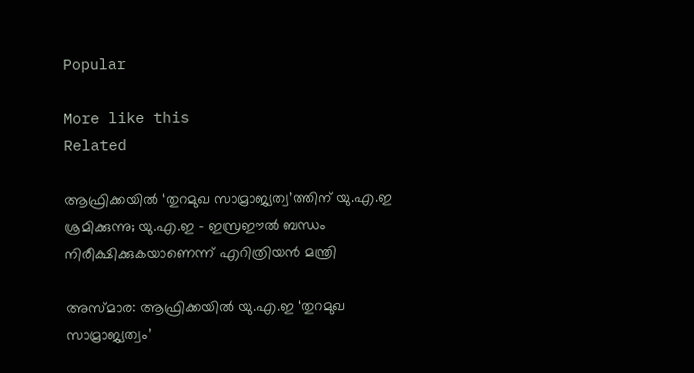Popular

More like this
Related

ആഫ്രിക്കയില്‍ ‘തുറമുഖ സാമ്രാജ്യത്വ’ത്തിന് യു.എ.ഇ ശ്രമിക്കുന്നു; യു.എ.ഇ – ഇസ്രഈല്‍ ബന്ധം നിരീക്ഷിക്കുകയാണെന്ന് എറിത്രിയന്‍ മന്ത്രി

അസ്മാര: ആഫ്രിക്കയില്‍ യു.എ.ഇ ‘തുറമുഖ സാമ്രാജ്യത്വം’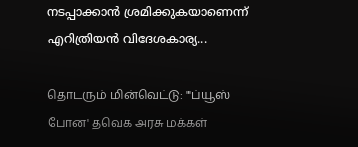നടപ്പാക്കാന്‍ ശ്രമിക്കുകയാണെന്ന് എറിത്രിയന്‍ വിദേശകാര്യ...

தொடரும் மின்வெட்டு: "'ப்யூஸ் போன' தவெக அரசு மக்கள்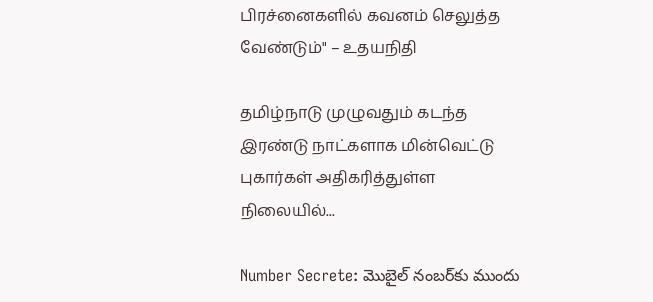பிரச்னைகளில் கவனம் செலுத்த வேண்டும்" – உதயநிதி

தமிழ்நாடு முழுவதும் கடந்த இரண்டு நாட்களாக மின்வெட்டு புகார்கள் அதிகரித்துள்ள நிலையில்...

Number Secrete: మొబైల్ నంబర్‌కు ముందు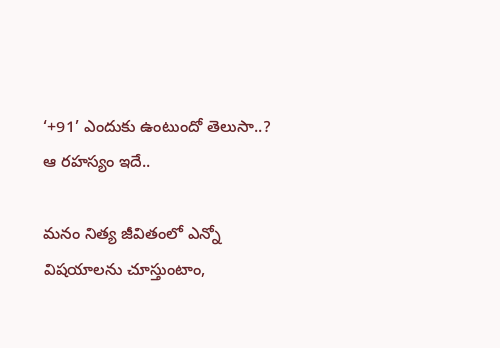‘+91’ ఎందుకు ఉంటుందో తెలుసా..? ఆ రహస్యం ఇదే..

మనం నిత్య జీవితంలో ఎన్నో విషయాలను చూస్తుంటాం,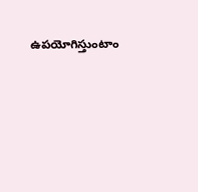ఉపయోగిస్తుంటాం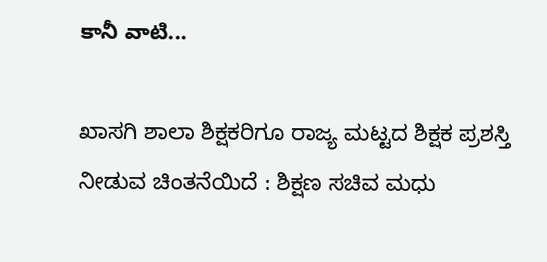కానీ వాటి...

ಖಾಸಗಿ ಶಾಲಾ ಶಿಕ್ಷಕರಿಗೂ ರಾಜ್ಯ ಮಟ್ಟದ ಶಿಕ್ಷಕ ಪ್ರಶಸ್ತಿ ನೀಡುವ ಚಿಂತನೆಯಿದೆ : ಶಿಕ್ಷಣ ಸಚಿವ ಮಧು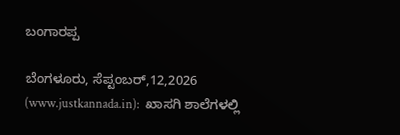ಬಂಗಾರಪ್ಪ

ಬೆಂಗಳೂರು, ಸೆಪ್ಟಂಬರ್,12,2026 (www.justkannada.in):  ಖಾಸಗಿ ಶಾಲೆಗಳಲ್ಲಿ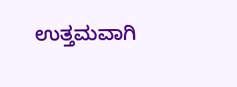ಉತ್ತಮವಾಗಿ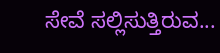ಸೇವೆ ಸಲ್ಲಿಸುತ್ತಿರುವ...